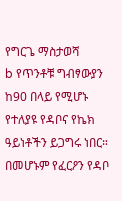የግርጌ ማስታወሻ
b የጥንቶቹ ግብፃውያን ከ90 በላይ የሚሆኑ የተለያዩ የዳቦና የኬክ ዓይነቶችን ይጋግሩ ነበር። በመሆኑም የፈርዖን የዳቦ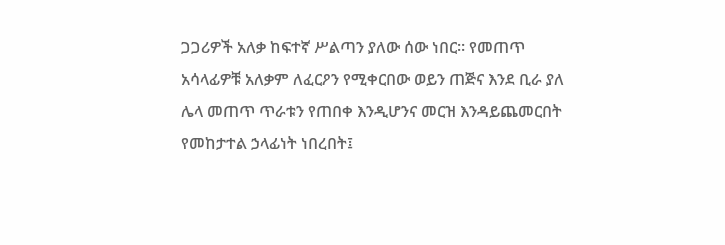ጋጋሪዎች አለቃ ከፍተኛ ሥልጣን ያለው ሰው ነበር። የመጠጥ አሳላፊዎቹ አለቃም ለፈርዖን የሚቀርበው ወይን ጠጅና እንደ ቢራ ያለ ሌላ መጠጥ ጥራቱን የጠበቀ እንዲሆንና መርዝ እንዳይጨመርበት የመከታተል ኃላፊነት ነበረበት፤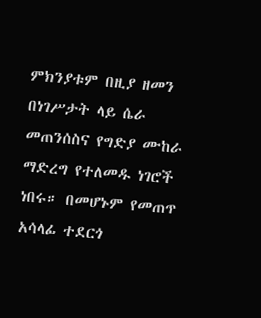ምክንያቱም በዚያ ዘመን በነገሥታት ላይ ሴራ መጠንሰስና የግድያ ሙከራ ማድረግ የተለመዱ ነገሮች ነበሩ። በመሆኑም የመጠጥ አሳላፊ ተደርጎ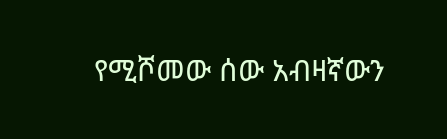የሚሾመው ሰው አብዛኛውን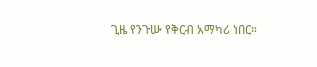ጊዜ የንጉሡ የቅርብ አማካሪ ነበር።